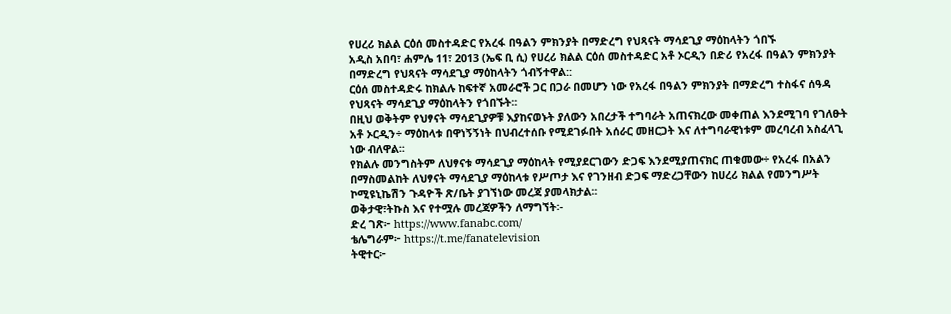የሀረሪ ክልል ርዕሰ መስተዳድር የአረፋ በዓልን ምክንያት በማድረግ የህጻናት ማሳደጊያ ማዕከላትን ጎበኙ
አዲስ አበባ፣ ሐምሌ 11፣ 2013 (ኤፍ ቢ ሲ) የሀረሪ ክልል ርዕሰ መስተዳድር አቶ ኦርዲን በድሪ የአረፋ በዓልን ምክንያት በማድረግ የህጻናት ማሳደጊያ ማዕከላትን ጎብኝተዋል::
ርዕሰ መስተዳድሩ ከክልሉ ከፍተኛ አመራሮች ጋር በጋራ በመሆን ነው የአረፋ በዓልን ምክንያት በማድረግ ተስፋና ሰዓዳ የህጻናት ማሳደጊያ ማዕከላትን የጎበኙት፡፡
በዚህ ወቅትም የህፃናት ማሳደጊያዎቹ እያከናወኑት ያለውን አበረታች ተግባራት አጠናክረው መቀጠል እንደሚገባ የገለፁት አቶ ኦርዲን÷ ማዕከላቱ በዋነኝኝነት በህብረተሰቡ የሚደገፉበት አሰራር መዘርጋት እና ለተግባራዊነቱም መረባረብ አስፈላጊ ነው ብለዋል፡፡
የክልሉ መንግስትም ለህፃናቱ ማሳደጊያ ማዕከላት የሚያደርገውን ድጋፍ እንደሚያጠናክር ጠቁመው÷ የአረፋ በአልን በማስመልከት ለህፃናት ማሳደጊያ ማዕከላቱ የሥጦታ እና የገንዘብ ድጋፍ ማድረጋቸውን ከሀረሪ ክልል የመንግሥት ኮሚዩኒኬሽን ጉዳዮች ጽ/ቤት ያገኘነው መረጃ ያመላክታል፡፡
ወቅታዊ፣ትኩስ እና የተሟሉ መረጃዎችን ለማግኘት፡-
ድረ ገጽ፦ https://www.fanabc.com/
ቴሌግራም፦ https://t.me/fanatelevision
ትዊተር፦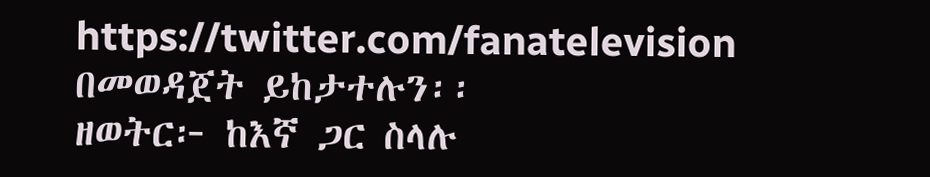https://twitter.com/fanatelevision በመወዳጀት ይከታተሉን፡፡
ዘወትር፦ ከእኛ ጋር ስላሉ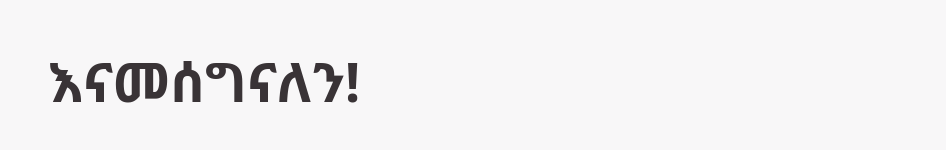እናመሰግናለን!